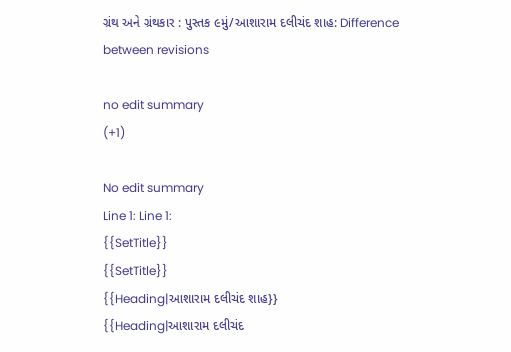ગ્રંથ અને ગ્રંથકાર : પુસ્તક ૯મું/આશારામ દલીચંદ શાહ: Difference between revisions

no edit summary
(+1)

No edit summary
Line 1: Line 1:
{{SetTitle}}
{{SetTitle}}
{{Heading|આશારામ દલીચંદ શાહ}}
{{Heading|આશારામ દલીચંદ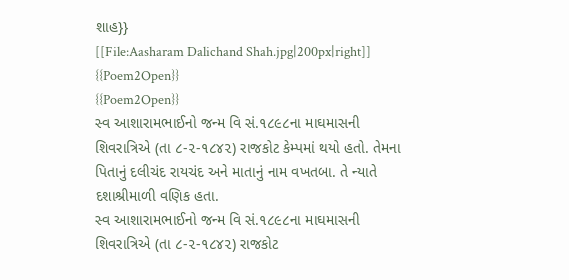શાહ}}
[[File:Aasharam Dalichand Shah.jpg|200px|right]]
{{Poem2Open}}
{{Poem2Open}}
સ્વ આશારામભાઈનો જન્મ વિ સં.૧૮૯૮ના માઘમાસની શિવરાત્રિએ (તા ૮-૨-૧૮૪૨) રાજકોટ કેમ્પમાં થયો હતો. તેમના પિતાનું દલીચંદ રાયચંદ અને માતાનું નામ વખતબા. તે ન્યાતે દશાશ્રીમાળી વણિક હતા.
સ્વ આશારામભાઈનો જન્મ વિ સં.૧૮૯૮ના માઘમાસની શિવરાત્રિએ (તા ૮-૨-૧૮૪૨) રાજકોટ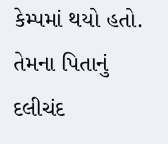કેમ્પમાં થયો હતો. તેમના પિતાનું દલીચંદ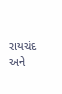રાયચંદ અને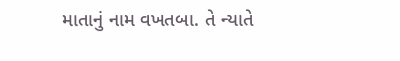માતાનું નામ વખતબા. તે ન્યાતે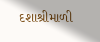દશાશ્રીમાળી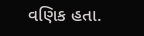વણિક હતા.